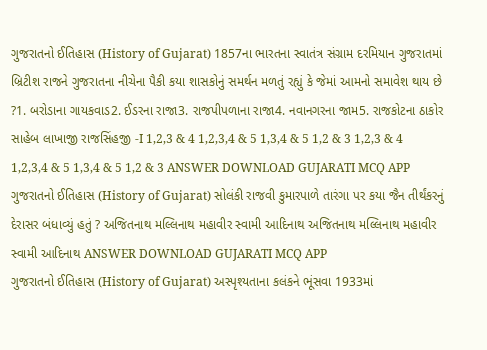ગુજરાતનો ઈતિહાસ (History of Gujarat) 1857ના ભારતના સ્વાતંત્ર સંગ્રામ દરમિયાન ગુજરાતમાં બ્રિટીશ રાજને ગુજરાતના નીચેના પૈકી કયા શાસકોનું સમર્થન મળતું રહ્યું કે જેમાં આમનો સમાવેશ થાય છે ?1. બરોડાના ગાયકવાડ2. ઈડરના રાજા3. રાજપીપળાના રાજા4. નવાનગરના જામ5. રાજકોટના ઠાકોર સાહેબ લાખાજી રાજસિંહજી -I 1,2,3 & 4 1,2,3,4 & 5 1,3,4 & 5 1,2 & 3 1,2,3 & 4 1,2,3,4 & 5 1,3,4 & 5 1,2 & 3 ANSWER DOWNLOAD GUJARATI MCQ APP
ગુજરાતનો ઈતિહાસ (History of Gujarat) સોલંકી રાજવી કુમારપાળે તારંગા પર કયા જૈન તીર્થંકરનું દેરાસર બંધાવ્યું હતું ? અજિતનાથ મલ્લિનાથ મહાવીર સ્વામી આદિનાથ અજિતનાથ મલ્લિનાથ મહાવીર સ્વામી આદિનાથ ANSWER DOWNLOAD GUJARATI MCQ APP
ગુજરાતનો ઈતિહાસ (History of Gujarat) અસ્પૃશ્યતાના કલંકને ભૂંસવા 1933માં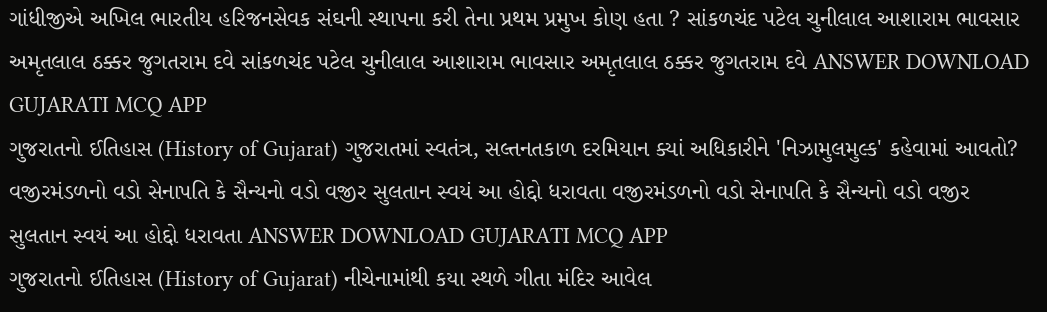ગાંધીજીએ અખિલ ભારતીય હરિજનસેવક સંઘની સ્થાપના કરી તેના પ્રથમ પ્રમુખ કોણ હતા ? સાંકળચંદ પટેલ ચુનીલાલ આશારામ ભાવસાર અમૃતલાલ ઠક્કર જુગતરામ દવે સાંકળચંદ પટેલ ચુનીલાલ આશારામ ભાવસાર અમૃતલાલ ઠક્કર જુગતરામ દવે ANSWER DOWNLOAD GUJARATI MCQ APP
ગુજરાતનો ઈતિહાસ (History of Gujarat) ગુજરાતમાં સ્વતંત્ર, સલ્તનતકાળ દરમિયાન ક્યાં અધિકારીને 'નિઝામુલમુલ્ક' કહેવામાં આવતો? વજીરમંડળનો વડો સેનાપતિ કે સૈન્યનો વડો વજીર સુલતાન સ્વયં આ હોદ્દો ધરાવતા વજીરમંડળનો વડો સેનાપતિ કે સૈન્યનો વડો વજીર સુલતાન સ્વયં આ હોદ્દો ધરાવતા ANSWER DOWNLOAD GUJARATI MCQ APP
ગુજરાતનો ઈતિહાસ (History of Gujarat) નીચેનામાંથી કયા સ્થળે ગીતા મંદિર આવેલ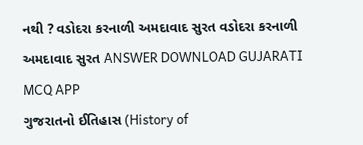નથી ? વડોદરા કરનાળી અમદાવાદ સુરત વડોદરા કરનાળી અમદાવાદ સુરત ANSWER DOWNLOAD GUJARATI MCQ APP
ગુજરાતનો ઈતિહાસ (History of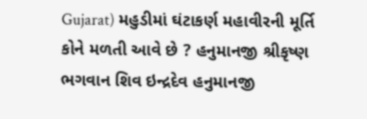Gujarat) મહુડીમાં ઘંટાકર્ણ મહાવીરની મૂર્તિ કોને મળતી આવે છે ? હનુમાનજી શ્રીકૃષ્ણ ભગવાન શિવ ઇન્દ્રદેવ હનુમાનજી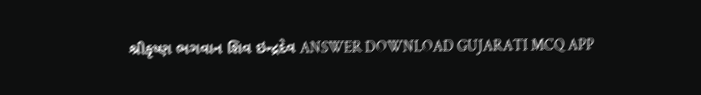શ્રીકૃષ્ણ ભગવાન શિવ ઇન્દ્રદેવ ANSWER DOWNLOAD GUJARATI MCQ APP